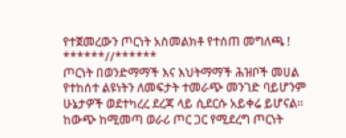የተጀመረውን ጦርነት አስመልክቶ የተሰጠ መግለጫ !
******//******
ጦርነት በወንድማማች እና እህትማማች ሕዝቦች መሀል የተከሰተ ልዩነትን ለመፍታት ተመራጭ መንገድ ባይሆንም ሁኔታዎች ወደተካረረ ደረጃ ላይ ሲደርሱ አይቀሬ ይሆናል፡፡ ከውጭ ከሚመጣ ወራሪ ጦር ጋር የሚደረግ ጦርነት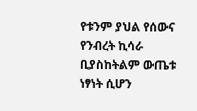የቱንም ያህል የሰውና የንብረት ኪሳራ ቢያስከትልም ውጤቱ ነፃነት ሲሆን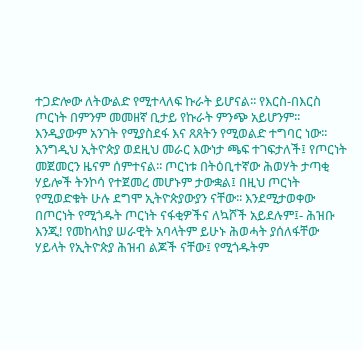ተጋድሎው ለትውልድ የሚተላለፍ ኩራት ይሆናል፡፡ የእርስ-በእርስ ጦርነት በምንም መመዘኛ ቢታይ የኩራት ምንጭ አይሆንም፡፡
እንዲያውም አንገት የሚያስደፋ እና ጸጸትን የሚወልድ ተግባር ነው፡፡ እንግዲህ ኢትዮጵያ ወደዚህ መራር እውነታ ጫፍ ተገፍታለች፤ የጦርነት መጀመርን ዜናም ሰምተናል፡፡ ጦርነቱ በትዕቢተኛው ሕወሃት ታጣቂ ሃይሎች ትንኮሳ የተጀመረ መሆኑም ታውቋል፤ በዚህ ጦርነት የሚወድቁት ሁሉ ደግሞ ኢትዮጵያውያን ናቸው፡፡ እንደሚታወቀው በጦርነት የሚጎዱት ጦርነት ናፋቂዎችና ለኳሾች አይደሉም፤- ሕዝቡ እንጂ! የመከላከያ ሠራዊት አባላትም ይሁኑ ሕወሓት ያሰለፋቸው ሃይላት የኢትዮጵያ ሕዝብ ልጆች ናቸው፤ የሚጎዱትም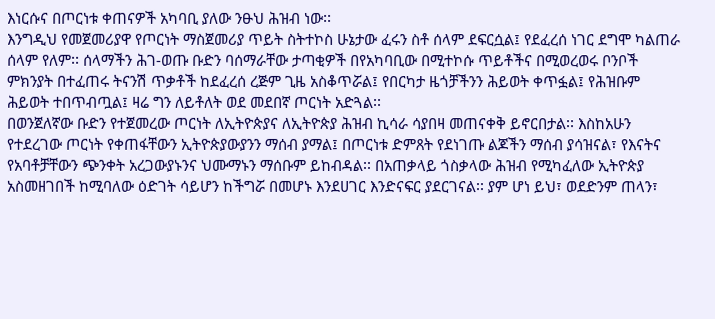እነርሱና በጦርነቱ ቀጠናዎች አካባቢ ያለው ንፁህ ሕዝብ ነው፡፡
እንግዲህ የመጀመሪያዋ የጦርነት ማስጀመሪያ ጥይት ስትተኮስ ሁኔታው ፈሩን ስቶ ሰላም ደፍርሷል፤ የደፈረሰ ነገር ደግሞ ካልጠራ ሰላም የለም፡፡ ሰላማችን ሕገ-ወጡ ቡድን ባሰማራቸው ታጣቂዎች በየአካባቢው በሚተኮሱ ጥይቶችና በሚወረወሩ ቦንቦች ምክንያት በተፈጠሩ ትናንሽ ጥቃቶች ከደፈረሰ ረጅም ጊዜ አስቆጥሯል፤ የበርካታ ዜጎቻችንን ሕይወት ቀጥፏል፤ የሕዝቡም ሕይወት ተበጥብጧል፤ ዛሬ ግን ለይቶለት ወደ መደበኛ ጦርነት አድጓል፡፡
በወንጀለኛው ቡድን የተጀመረው ጦርነት ለኢትዮጵያና ለኢትዮጵያ ሕዝብ ኪሳራ ሳያበዛ መጠናቀቅ ይኖርበታል፡፡ እስከአሁን የተደረገው ጦርነት የቀጠፋቸውን ኢትዮጵያውያንን ማሰብ ያማል፤ በጦርነቱ ድምጸት የደነገጡ ልጆችን ማሰብ ያሳዝናል፣ የእናትና የአባቶቻቸውን ጭንቀት አረጋውያኑንና ህሙማኑን ማሰቡም ይከብዳል፡፡ በአጠቃላይ ጎስቃላው ሕዝብ የሚካፈለው ኢትዮጵያ አስመዘገበች ከሚባለው ዕድገት ሳይሆን ከችግሯ በመሆኑ እንደሀገር እንድናፍር ያደርገናል፡፡ ያም ሆነ ይህ፣ ወደድንም ጠላን፣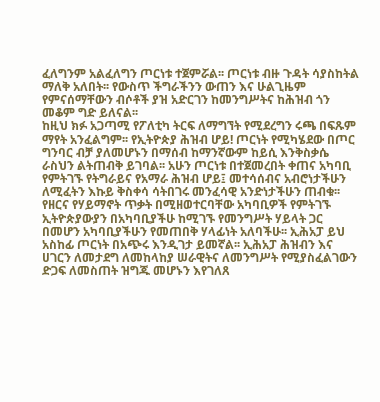ፈለግንም አልፈለግን ጦርነቱ ተጀምሯል፡፡ ጦርነቱ ብዙ ጉዳት ሳያስከትል ማለቅ አለበት፡፡ የውስጥ ችግራችንን ውጠን እና ሁልጊዜም የምናሰማቸውን ብሶቶች ያዝ አድርገን ከመንግሥትና ከሕዝብ ጎን መቆም ግድ ይለናል፡፡
ከዚህ ክፉ አጋጣሚ የፖለቲካ ትርፍ ለማግኘት የሚደረግን ሩጫ በፍጹም ማየት አንፈልግም፡፡ የኢትዮጵያ ሕዝብ ሆይ! ጦርነት የሚካሄደው በጦር ግንባር ብቻ ያለመሆኑን በማሰብ ከማንኛውም ከይሲ እንቅስቃሴ ራስህን ልትጠብቅ ይገባል፡፡ አሁን ጦርነቱ በተጀመረበት ቀጠና አካባቢ የምትገኙ የትግራይና የአማራ ሕዝብ ሆይ፤ መተሳሰብና አብሮነታችሁን ለሚፈትን እኩይ ቅስቀሳ ሳትበገሩ መንፈሳዊ አንድነታችሁን ጠብቁ፡፡
የዘርና የሃይማኖት ጥቃት በሚዘወተርባቸው አካባቢዎች የምትገኙ ኢትዮጵያውያን በአካባቢያችሁ ከሚገኙ የመንግሥት ሃይላት ጋር በመሆን አካባቢያችሁን የመጠበቅ ሃላፊነት አለባችሁ፡፡ ኢሕአፓ ይህ አስከፊ ጦርነት በአጭሩ እንዲገታ ይመኛል፡፡ ኢሕአፓ ሕዝብን እና ሀገርን ለመታደግ ለመከላከያ ሠራዊትና ለመንግሥት የሚያስፈልገውን ድጋፍ ለመስጠት ዝግጁ መሆኑን እየገለጸ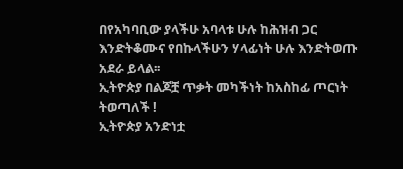በየአካባቢው ያላችሁ አባላቱ ሁሉ ከሕዝብ ጋር እንድትቆሙና የበኩላችሁን ሃላፊነት ሁሉ እንድትወጡ አደራ ይላል፡፡
ኢትዮጵያ በልጆቿ ጥቃት መካችነት ከአስከፊ ጦርነት ትወጣለች !
ኢትዮጵያ አንድነቷ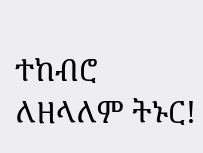ተከብሮ ለዘላለም ትኑር!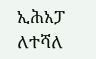ኢሕአፓ ለተሻለ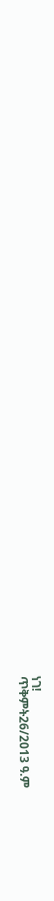ነገ!
ጥቅምት26/2013 ዓ.ም